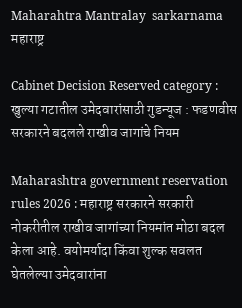Maharahtra Mantralay  sarkarnama
महाराष्ट्र

Cabinet Decision Reserved category : खुल्या गटातील उमेदवारांसाठी गुडन्यूज : फडणवीस सरकारने बदलले राखीव जागांचे नियम

Maharashtra government reservation rules 2026 : महाराष्ट्र सरकारने सरकारी नोकरीतील राखीव जागांच्या नियमांत मोठा बदल केला आहे. वयोमर्यादा किंवा शुल्क सवलत घेतलेल्या उमेदवारांना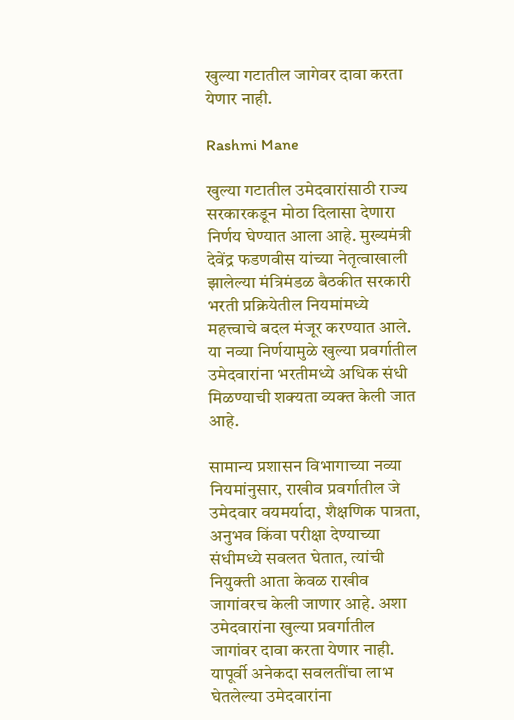खुल्या गटातील जागेवर दावा करता येणार नाही.

Rashmi Mane

खुल्या गटातील उमेदवारांसाठी राज्य सरकारकडून मोठा दिलासा देणारा निर्णय घेण्यात आला आहे. मुख्यमंत्री देवेंद्र फडणवीस यांच्या नेतृत्वाखाली झालेल्या मंत्रिमंडळ बैठकीत सरकारी भरती प्रक्रियेतील नियमांमध्ये महत्त्वाचे बदल मंजूर करण्यात आले. या नव्या निर्णयामुळे खुल्या प्रवर्गातील उमेदवारांना भरतीमध्ये अधिक संधी मिळण्याची शक्यता व्यक्त केली जात आहे.

सामान्य प्रशासन विभागाच्या नव्या नियमांनुसार, राखीव प्रवर्गातील जे उमेदवार वयमर्यादा, शैक्षणिक पात्रता, अनुभव किंवा परीक्षा देण्याच्या संधीमध्ये सवलत घेतात, त्यांची नियुक्ती आता केवळ राखीव जागांवरच केली जाणार आहे. अशा उमेदवारांना खुल्या प्रवर्गातील जागांवर दावा करता येणार नाही. यापूर्वी अनेकदा सवलतींचा लाभ घेतलेल्या उमेदवारांना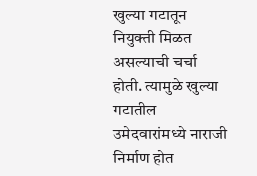खुल्या गटातून नियुक्ती मिळत असल्याची चर्चा होती. त्यामुळे खुल्या गटातील उमेदवारांमध्ये नाराजी निर्माण होत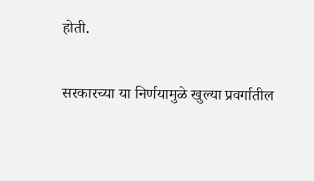होती.

सरकारच्या या निर्णयामुळे खुल्या प्रवर्गातील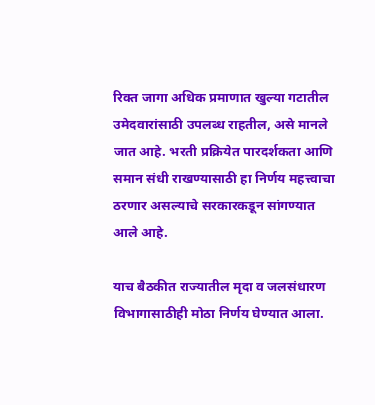रिक्त जागा अधिक प्रमाणात खुल्या गटातील उमेदवारांसाठी उपलब्ध राहतील, असे मानले जात आहे. भरती प्रक्रियेत पारदर्शकता आणि समान संधी राखण्यासाठी हा निर्णय महत्त्वाचा ठरणार असल्याचे सरकारकडून सांगण्यात आले आहे.

याच बैठकीत राज्यातील मृदा व जलसंधारण विभागासाठीही मोठा निर्णय घेण्यात आला.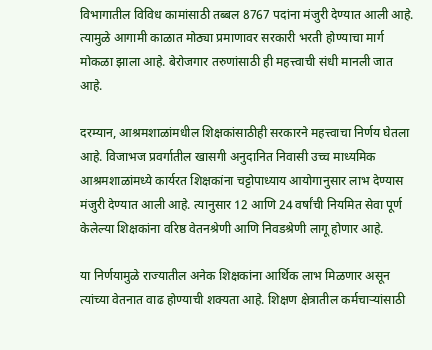विभागातील विविध कामांसाठी तब्बल 8767 पदांना मंजुरी देण्यात आली आहे. त्यामुळे आगामी काळात मोठ्या प्रमाणावर सरकारी भरती होण्याचा मार्ग मोकळा झाला आहे. बेरोजगार तरुणांसाठी ही महत्त्वाची संधी मानली जात आहे.

दरम्यान, आश्रमशाळांमधील शिक्षकांसाठीही सरकारने महत्त्वाचा निर्णय घेतला आहे. विजाभज प्रवर्गातील खासगी अनुदानित निवासी उच्च माध्यमिक आश्रमशाळांमध्ये कार्यरत शिक्षकांना चट्टोपाध्याय आयोगानुसार लाभ देण्यास मंजुरी देण्यात आली आहे. त्यानुसार 12 आणि 24 वर्षांची नियमित सेवा पूर्ण केलेल्या शिक्षकांना वरिष्ठ वेतनश्रेणी आणि निवडश्रेणी लागू होणार आहे.

या निर्णयामुळे राज्यातील अनेक शिक्षकांना आर्थिक लाभ मिळणार असून त्यांच्या वेतनात वाढ होण्याची शक्यता आहे. शिक्षण क्षेत्रातील कर्मचाऱ्यांसाठी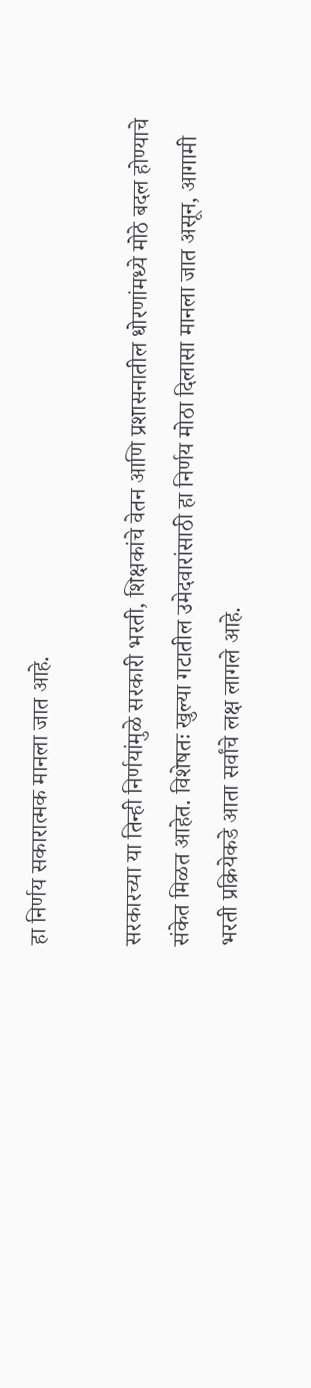हा निर्णय सकारात्मक मानला जात आहे.

सरकारच्या या तिन्ही निर्णयांमुळे सरकारी भरती, शिक्षकांचे वेतन आणि प्रशासनातील धोरणांमध्ये मोठे बदल होण्याचे संकेत मिळत आहेत. विशेषतः खुल्या गटातील उमेदवारांसाठी हा निर्णय मोठा दिलासा मानला जात असून, आगामी भरती प्रक्रियेकडे आता सर्वांचे लक्ष लागले आहे.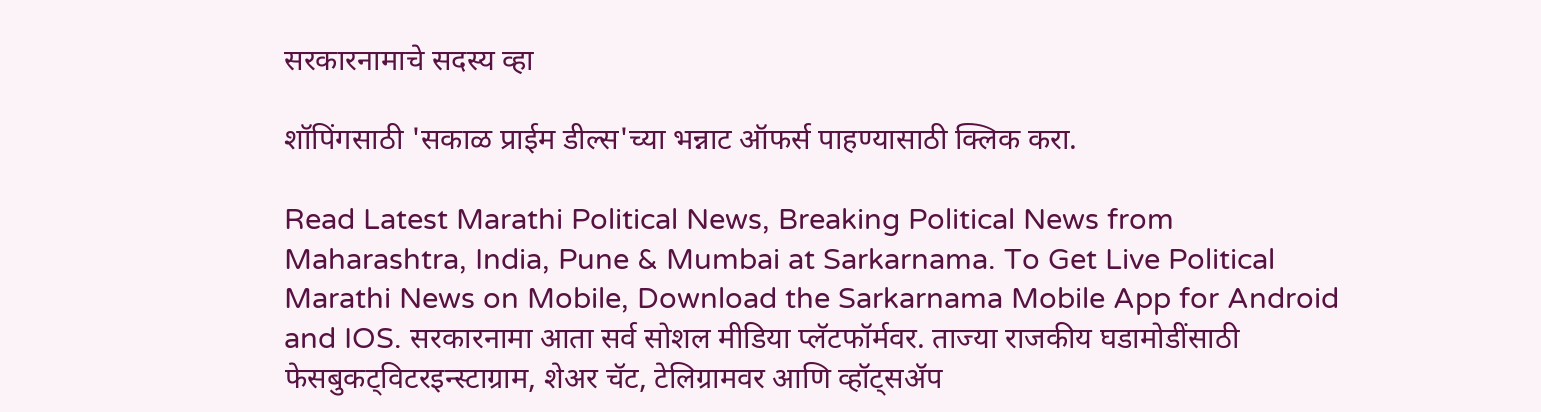सरकारनामाचे सदस्य व्हा

शॉपिंगसाठी 'सकाळ प्राईम डील्स'च्या भन्नाट ऑफर्स पाहण्यासाठी क्लिक करा.

Read Latest Marathi Political News, Breaking Political News from Maharashtra, India, Pune & Mumbai at Sarkarnama. To Get Live Political Marathi News on Mobile, Download the Sarkarnama Mobile App for Android and IOS. सरकारनामा आता सर्व सोशल मीडिया प्लॅटफॉर्मवर. ताज्या राजकीय घडामोडींसाठी फेसबुकट्विटरइन्स्टाग्राम, शेअर चॅट, टेलिग्रामवर आणि व्हॉट्सॲप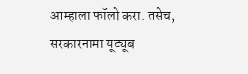आम्हाला फॉलो करा. तसेच, सरकारनामा यूट्यूब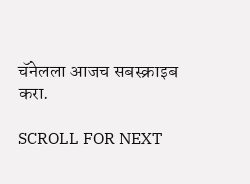चॅनेलला आजच सबस्क्राइब करा.

SCROLL FOR NEXT